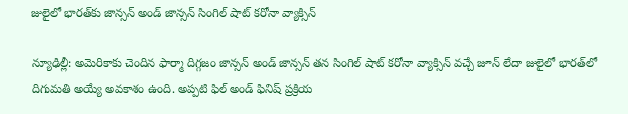జులైలో భారత్‌కు జాన్సన్ అండ్ జాన్సన్ సింగిల్ షాట్ కరోనా వ్యాక్సిన్

న్యూఢిల్లీ: అమెరికాకు చెందిన ఫార్మా దిగ్గజం జాన్సన్ అండ్ జాన్సన్ తన సింగిల్ షాట్ కరోనా వ్యాక్సిన్‌ వచ్చే జూన్ లేదా జులైలో భారత్‌లో దిగుమతి అయ్యే అవకాశం ఉంది. అప్పటి ఫిల్ అండ్ ఫినిష్ ప్రక్రియ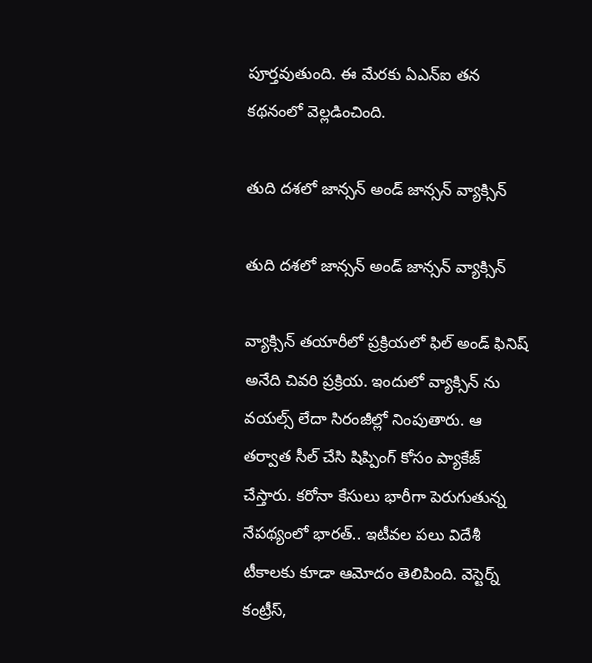పూర్తవుతుంది. ఈ మేరకు ఏఎన్ఐ తన కథనంలో వెల్లడించింది.

తుది దశలో జాన్సన్ అండ్ జాన్సన్ వ్యాక్సిన్

తుది దశలో జాన్సన్ అండ్ జాన్సన్ వ్యాక్సిన్

వ్యాక్సిన్ తయారీలో ప్రక్రియలో ఫిల్ అండ్ ఫినిష్ అనేది చివరి ప్రక్రియ. ఇందులో వ్యాక్సిన్ ను వయల్స్ లేదా సిరంజీల్లో నింపుతారు. ఆ తర్వాత సీల్ చేసి షిప్పింగ్ కోసం ప్యాకేజ్ చేస్తారు. కరోనా కేసులు భారీగా పెరుగుతున్న నేపథ్యంలో భారత్.. ఇటీవల పలు విదేశీ టీకాలకు కూడా ఆమోదం తెలిపింది. వెస్టెర్న్ కంట్రీస్,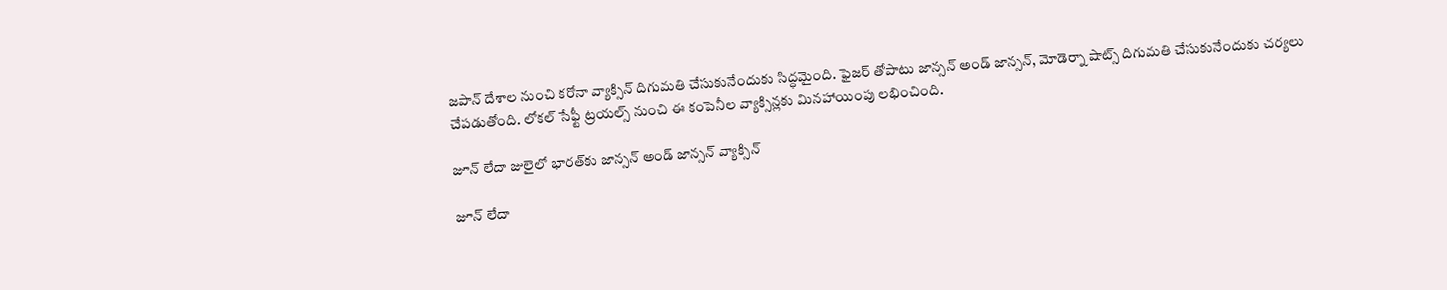జపాన్ దేశాల నుంచి కరోనా వ్యాక్సిన్ దిగుమతి చేసుకునేందుకు సిద్ధమైంది. ఫైజర్ తోపాటు జాన్సన్ అండ్ జాన్సన్, మోడెర్నా షాట్స్ దిగుమతి చేసుకునేందుకు చర్యలు చేపడుతోంది. లోకల్ సేఫ్టీ ట్రయల్స్ నుంచి ఈ కంపెనీల వ్యాక్సిన్లకు మినహాయింపు లభించింది.

జూన్ లేదా జులైలో భారత్‌కు జాన్సన్ అండ్ జాన్సన్ వ్యాక్సిన్

జూన్ లేదా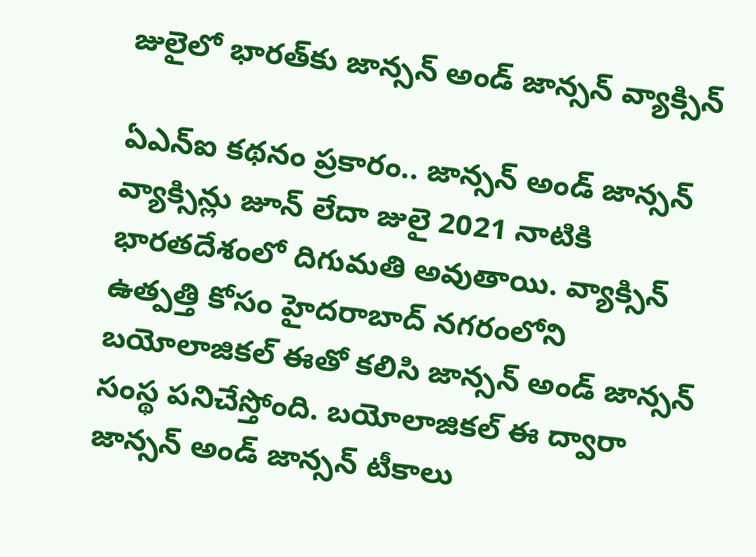జులైలో భారత్‌కు జాన్సన్ అండ్ జాన్సన్ వ్యాక్సిన్

ఏఎన్ఐ కథనం ప్రకారం.. జాన్సన్ అండ్ జాన్సన్ వ్యాక్సిన్లు జూన్ లేదా జులై 2021 నాటికి భారతదేశంలో దిగుమతి అవుతాయి. వ్యాక్సిన్ ఉత్పత్తి కోసం హైదరాబాద్ నగరంలోని బయోలాజికల్ ఈతో కలిసి జాన్సన్ అండ్ జాన్సన్ సంస్థ పనిచేస్తోంది. బయోలాజికల్ ఈ ద్వారా జాన్సన్ అండ్ జాన్సన్ టీకాలు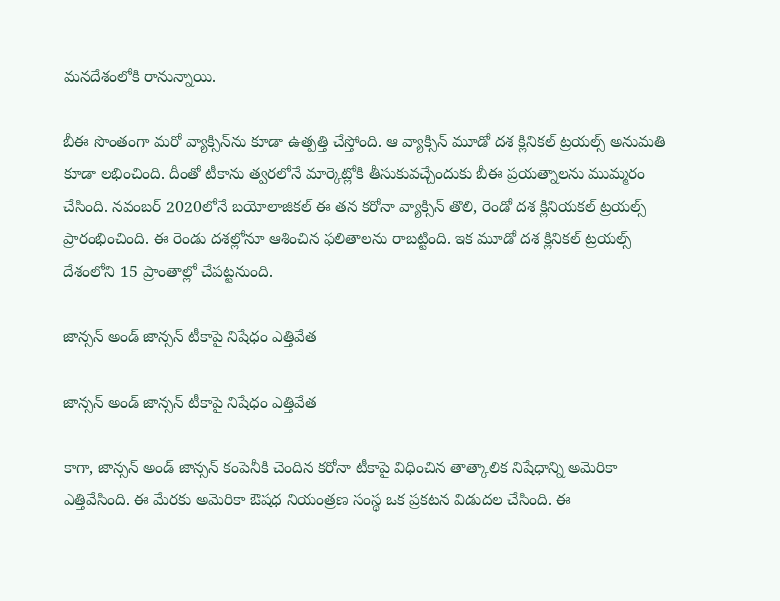మనదేశంలోకి రానున్నాయి.

బీఈ సొంతంగా మరో వ్యాక్సిన్‌ను కూడా ఉత్పత్తి చేస్తోంది. ఆ వ్యాక్సిన్ మూడో దశ క్లినికల్ ట్రయల్స్ అనుమతి కూడా లభించింది. దీంతో టీకాను త్వరలోనే మార్కెట్లోకి తీసుకువచ్చేందుకు బీఈ ప్రయత్నాలను ముమ్మరం చేసింది. నవంబర్ 2020లోనే బయోలాజికల్ ఈ తన కరోనా వ్యాక్సిన్ తొలి, రెండో దశ క్లినియకల్ ట్రయల్స్ ప్రారంభించింది. ఈ రెండు దశల్లోనూ ఆశించిన ఫలితాలను రాబట్టింది. ఇక మూడో దశ క్లినికల్ ట్రయల్స్ దేశంలోని 15 ప్రాంతాల్లో చేపట్టనుంది.

జాన్సన్ అండ్ జాన్సన్ టీకాపై నిషేధం ఎత్తివేత

జాన్సన్ అండ్ జాన్సన్ టీకాపై నిషేధం ఎత్తివేత

కాగా, జాన్సన్ అండ్ జాన్సన్ కంపెనీకి చెందిన కరోనా టీకాపై విధించిన తాత్కాలిక నిషేధాన్ని అమెరికా ఎత్తివేసింది. ఈ మేరకు అమెరికా ఔషధ నియంత్రణ సంస్థ ఒక ప్రకటన విడుదల చేసింది. ఈ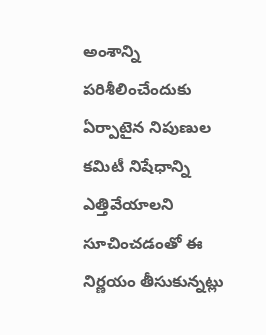అంశాన్ని పరిశీలించేందుకు ఏర్పాటైన నిపుణుల కమిటీ నిషేధాన్ని ఎత్తివేయాలని సూచించడంతో ఈ నిర్ణయం తీసుకున్నట్లు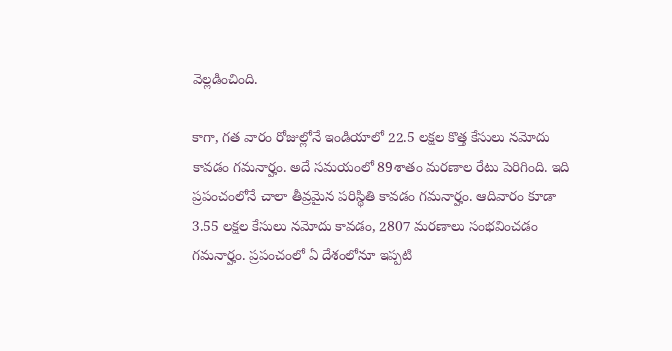వెల్లడించింది.

కాగా, గత వారం రోజుల్లోనే ఇండియాలో 22.5 లక్షల కొత్త కేసులు నమోదు కావడం గమనార్హం. అదే సమయంలో 89శాతం మరణాల రేటు పెరిగింది. ఇది ప్రపంచంలోనే చాలా తీవ్రమైన పరిస్థితి కావడం గమనార్హం. ఆదివారం కూడా 3.55 లక్షల కేసులు నమోదు కావడం, 2807 మరణాలు సంభవించడం గమనార్హం. ప్రపంచంలో ఏ దేశంలోనూ ఇప్పటి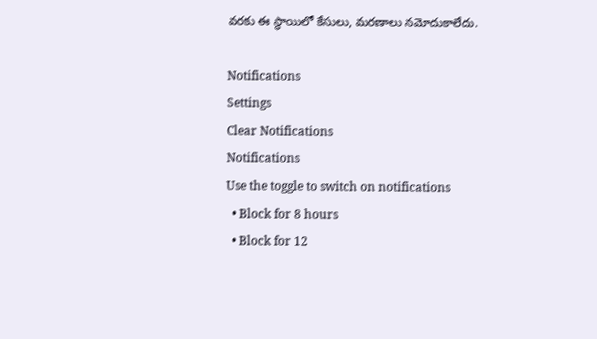వరకు ఈ స్థాయిలో కేసులు, మరణాలు నమోదుకాలేదు.

Notifications
Settings
Clear Notifications
Notifications
Use the toggle to switch on notifications
  • Block for 8 hours
  • Block for 12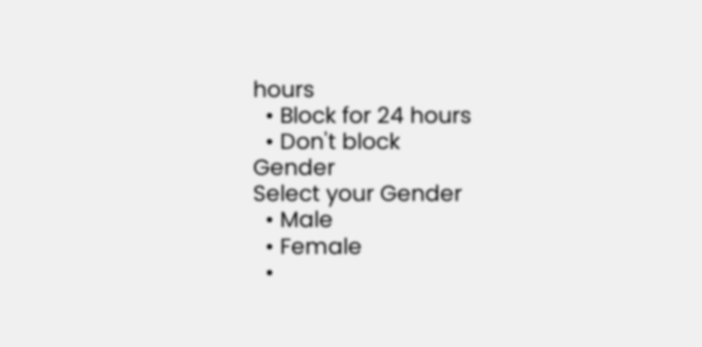hours
  • Block for 24 hours
  • Don't block
Gender
Select your Gender
  • Male
  • Female
  •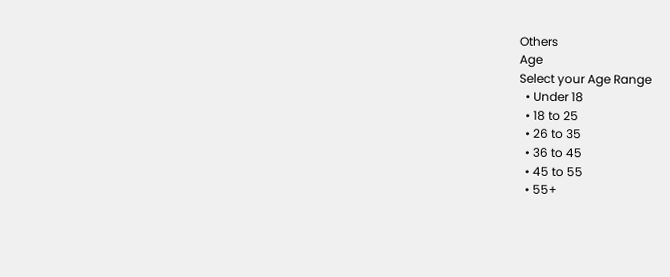Others
Age
Select your Age Range
  • Under 18
  • 18 to 25
  • 26 to 35
  • 36 to 45
  • 45 to 55
  • 55+